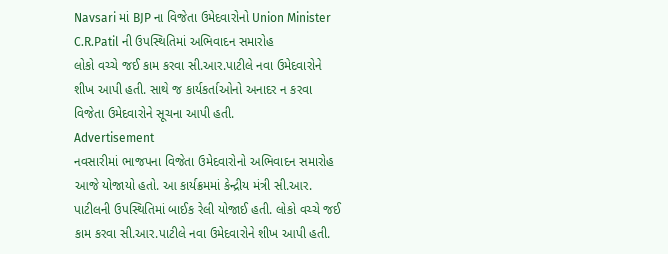Navsari માં BJP ના વિજેતા ઉમેદવારોનો Union Minister C.R.Patil ની ઉપસ્થિતિમાં અભિવાદન સમારોહ
લોકો વચ્ચે જઈ કામ કરવા સી.આર.પાટીલે નવા ઉમેદવારોને શીખ આપી હતી. સાથે જ કાર્યકર્તાઓનો અનાદર ન કરવા વિજેતા ઉમેદવારોને સૂચના આપી હતી.
Advertisement
નવસારીમાં ભાજપના વિજેતા ઉમેદવારોનો અભિવાદન સમારોહ આજે યોજાયો હતો. આ કાર્યક્રમમાં કેન્દ્રીય મંત્રી સી.આર. પાટીલની ઉપસ્થિતિમાં બાઈક રેલી યોજાઈ હતી. લોકો વચ્ચે જઈ કામ કરવા સી.આર.પાટીલે નવા ઉમેદવારોને શીખ આપી હતી.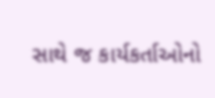સાથે જ કાર્યકર્તાઓનો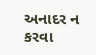અનાદર ન કરવા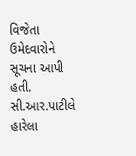વિજેતા ઉમેદવારોને સૂચના આપી હતી. સી.આર.પાટીલે હારેલા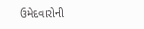ઉમેદવારોની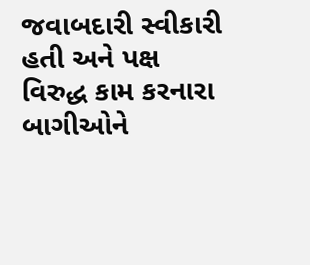જવાબદારી સ્વીકારી હતી અને પક્ષ વિરુદ્ધ કામ કરનારા બાગીઓને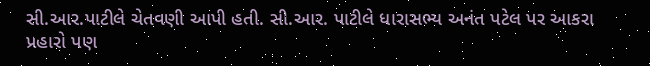સી.આર.પાટીલે ચેતવણી આપી હતી. સી.આર. પાટીલે ધારાસભ્ય અનંત પટેલ પર આકરા પ્રહારો પણ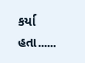કર્યા હતા......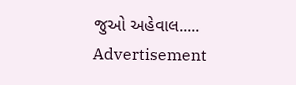જુઓ અહેવાલ.....
Advertisement